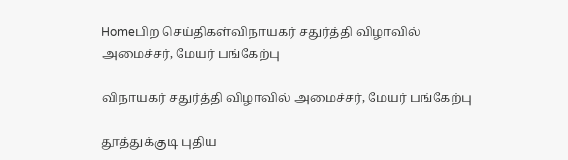Homeபிற செய்திகள்விநாயகர் சதுர்த்தி விழாவில் அமைச்சர், மேயர் பங்கேற்பு

விநாயகர் சதுர்த்தி விழாவில் அமைச்சர், மேயர் பங்கேற்பு

தூத்துக்குடி புதிய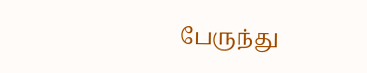பேருந்து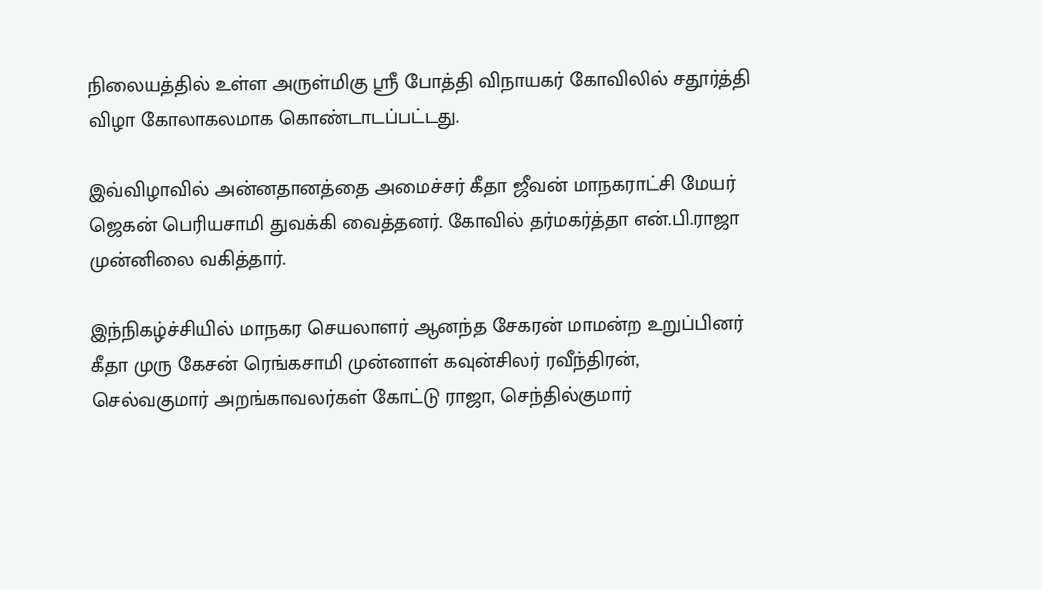நிலையத்தில் உள்ள அருள்மிகு ஸ்ரீ போத்தி விநாயகர் கோவிலில் சதூர்த்தி விழா கோலாகலமாக கொண்டாடப்பட்டது.

இவ்விழாவில் அன்னதானத்தை அமைச்சர் கீதா ஜீவன் மாநகராட்சி மேயர் ஜெகன் பெரியசாமி துவக்கி வைத்தனர். கோவில் தர்மகர்த்தா என்.பி.ராஜா முன்னிலை வகித்தார்.

இந்நிகழ்ச்சியில் மாநகர செயலாளர் ஆனந்த சேகரன் மாமன்ற உறுப்பினர் கீதா முரு கேசன் ரெங்கசாமி முன்னாள் கவுன்சிலர் ரவீந்திரன், செல்வகுமார் அறங்காவலர்கள் கோட்டு ராஜா, செந்தில்குமார்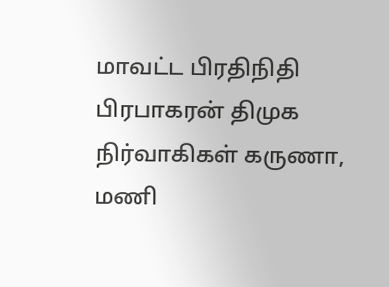மாவட்ட பிரதிநிதி பிரபாகரன் திமுக நிர்வாகிகள் கருணா, மணி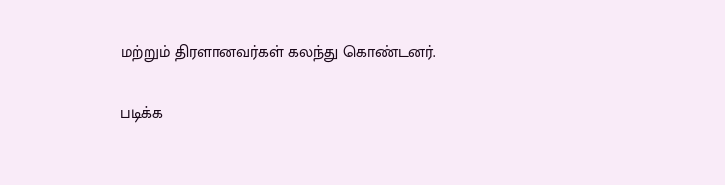மற்றும் திரளானவர்கள் கலந்து கொண்டனர்.

படிக்க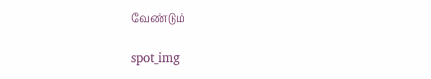வேண்டும்

spot_img